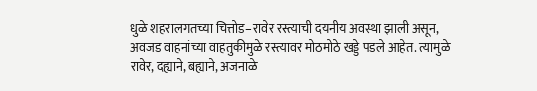धुळे शहरालगतच्या चित्तोड–रावेर रस्त्याची दयनीय अवस्था झाली असून, अवजड वाहनांच्या वाहतुकीमुळे रस्त्यावर मोठमोठे खड्डे पडले आहेत. त्यामुळे रावेर, दह्याने, बह्याने, अजनाळे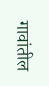गावांतील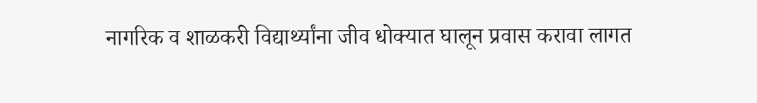नागरिक व शाळकरी विद्यार्थ्यांना जीव धोक्यात घालून प्रवास करावा लागत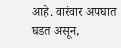आहे. वारंवार अपघात घडत असून,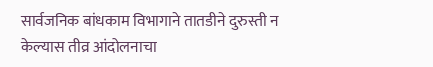सार्वजनिक बांधकाम विभागाने तातडीने दुरुस्ती न केल्यास तीव्र आंदोलनाचा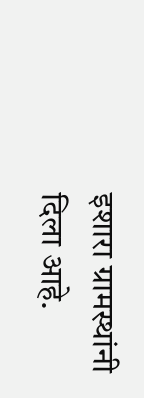इशारा ग्रामस्थांनी दिला आहे.